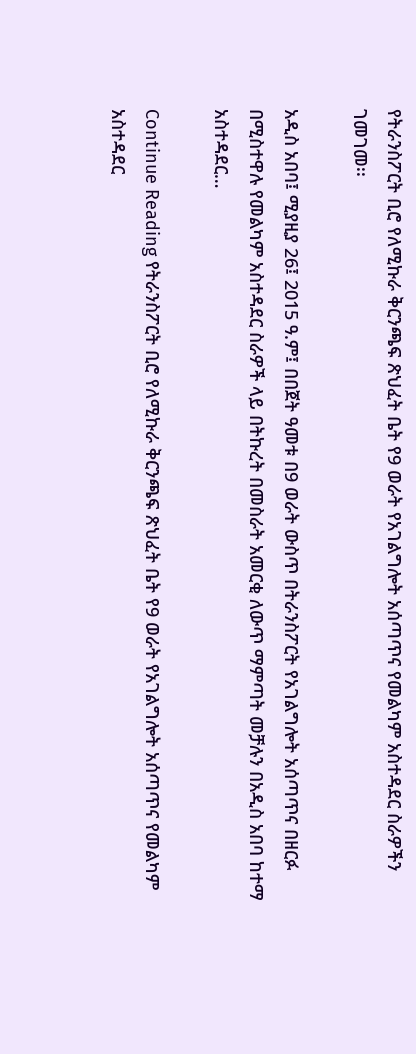የትራንስፖርት ቢሮ የለሚኩራ ቅርንጫፍ ጽህፈት ቤት የ9 ወራት የአገልግሎት አሰጣጥና የመልካም አስተዳደር ስራዎችን ገመገመ፡፡

አዲስ አበባ፤ ሚያዚያ 26፤ 2015 ዓ.ም፤ በበጀት ዓመቱ በ9 ወራት ውስጥ በትራንስፖርት የአገልግሎት አሰጣጥና በዘርፉ በሚስተዋሉ የመልካም አስተዳደር ስራዎች ላይ በትኩረት በመስራት አመርቂ ለውጥ ማምጣት መቻሉን በአዲስ አበባ ከተማ አስተዳደር…

Continue Reading የትራንስፖርት ቢሮ የለሚኩራ ቅርንጫፍ ጽህፈት ቤት የ9 ወራት የአገልግሎት አሰጣጥና የመልካም አስተዳደር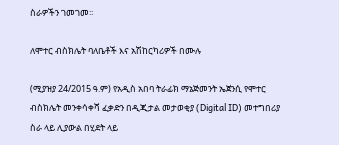ስራዎችን ገመገመ፡፡

ለሞተር ብስክሌት ባለቤቶች እና አሽከርካሪዎች በሙሉ

(ሚያዝያ 24/2015 ዓ.ም) የአዲስ አበባ ትራፊክ ማኔጅመንት ኤጀንሲ የሞተር ብስክሌት መንቀሳቀሻ ፈቃድን በዲጂታል መታወቂያ (Digital ID) መተግበሪያ ስራ ላይ ሊያውል በሂደት ላይ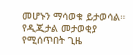መሆኑን ማሳወቁ ይታወሳል። የዲጂታል መታወቂያ የሚሰጥበት ጊዜ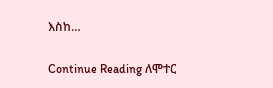እስከ…

Continue Reading ለሞተር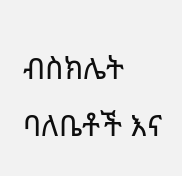ብስክሌት ባለቤቶች እና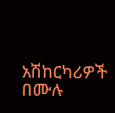አሽከርካሪዎች በሙሉ